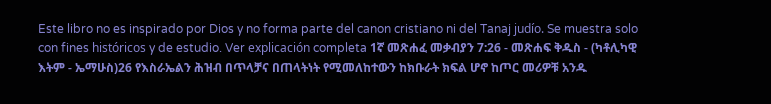Este libro no es inspirado por Dios y no forma parte del canon cristiano ni del Tanaj judío. Se muestra solo con fines históricos y de estudio. Ver explicación completa 1ኛ መጽሐፈ መቃብያን 7:26 - መጽሐፍ ቅዱስ - (ካቶሊካዊ እትም - ኤማሁስ)26 የእስራኤልን ሕዝብ በጥላቻና በጠላትነት የሚመለከተውን ከክቡራት ክፍል ሆኖ ከጦር መሪዎቹ አንዱ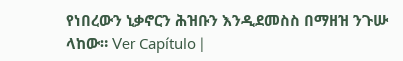የነበረውን ኒቃኖርን ሕዝቡን እንዲደመስስ በማዘዝ ንጉሡ ላከው። Ver Capítulo |